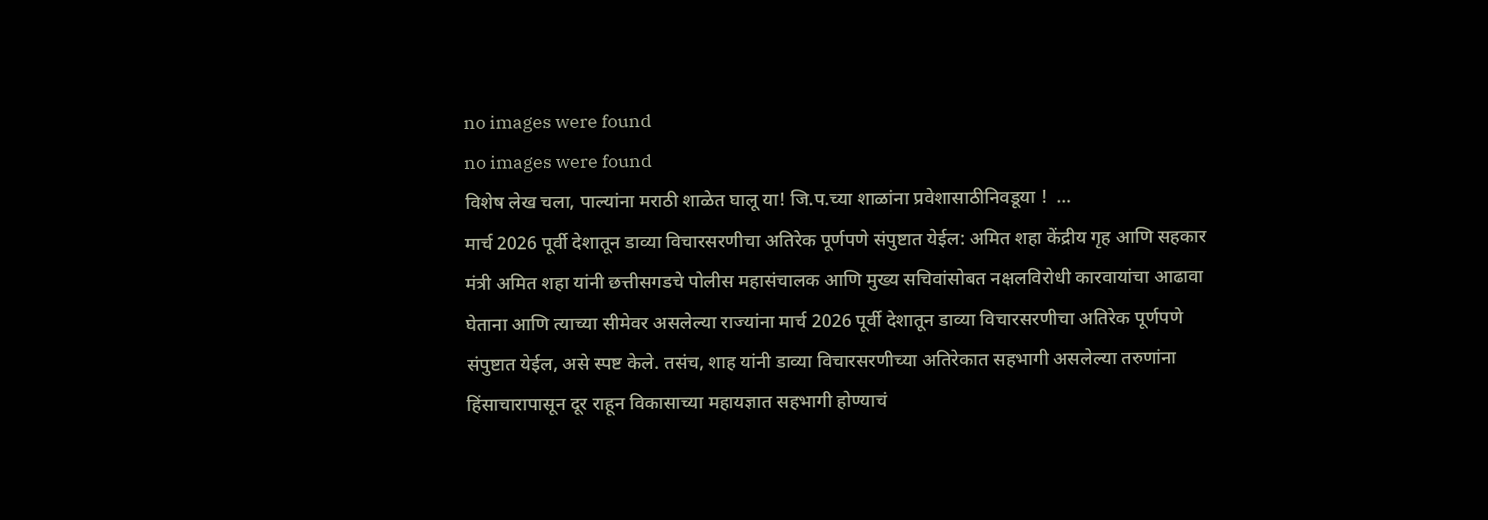no images were found
no images were found
विशेष लेख चला, पाल्यांना मराठी शाळेत घालू या! जि.प.च्या शाळांना प्रवेशासाठीनिवडूया !  …
मार्च 2026 पूर्वी देशातून डाव्या विचारसरणीचा अतिरेक पूर्णपणे संपुष्टात येईल: अमित शहा केंद्रीय गृह आणि सहकार मंत्री अमित शहा यांनी छत्तीसगडचे पोलीस महासंचालक आणि मुख्य सचिवांसोबत नक्षलविरोधी कारवायांचा आढावा घेताना आणि त्याच्या सीमेवर असलेल्या राज्यांना मार्च 2026 पूर्वी देशातून डाव्या विचारसरणीचा अतिरेक पूर्णपणे संपुष्टात येईल, असे स्पष्ट केले. तसंच, शाह यांनी डाव्या विचारसरणीच्या अतिरेकात सहभागी असलेल्या तरुणांना हिंसाचारापासून दूर राहून विकासाच्या महायज्ञात सहभागी होण्याचं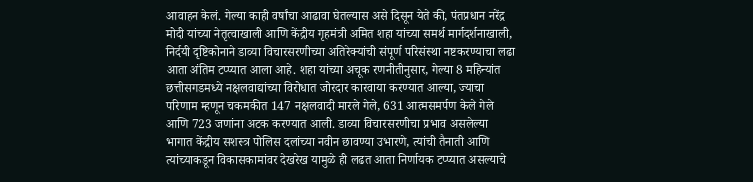आवाहन केलं. गेल्या काही वर्षांचा आढावा घेतल्यास असे दिसून येते की, पंतप्रधान नरेंद्र मोदी यांच्या नेतृत्वाखाली आणि केंद्रीय गृहमंत्री अमित शहा यांच्या समर्थ मार्गदर्शनाखाली, निर्दयी दृष्टिकोनाने डाव्या विचारसरणीच्या अतिरेक्यांची संपूर्ण परिसंस्था नष्टकरण्याचा लढा आता अंतिम टप्प्यात आला आहे. शहा यांच्या अचूक रणनीतीनुसार, गेल्या 8 महिन्यांत छत्तीसगडमध्ये नक्षलवाद्यांच्या विरोधात जोरदार कारवाया करण्यात आल्या, ज्याचा परिणाम म्हणून चकमकीत 147 नक्षलवादी मारले गेले, 631 आत्मसमर्पण केले गेले आणि 723 जणांना अटक करण्यात आली. डाव्या विचारसरणीचा प्रभाव असलेल्या भागात केंद्रीय सशस्त्र पोलिस दलांच्या नवीन छावण्या उभारणे, त्यांची तैनाती आणि त्यांच्याकडून विकासकामांवर देखरेख यामुळे ही लढत आता निर्णायक टप्प्यात असल्याचे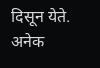दिसून येते. अनेक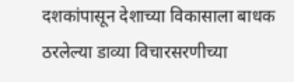दशकांपासून देशाच्या विकासाला बाधक ठरलेल्या डाव्या विचारसरणीच्या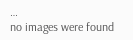…
no images were found